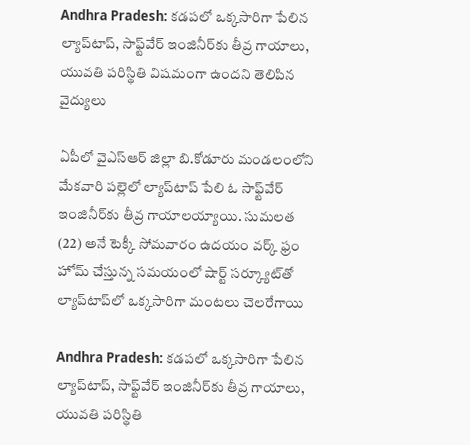Andhra Pradesh: కడపలో ఒక్కసారిగా పేలిన ల్యాప్‌టాప్‌, సాఫ్ట్‌వేర్‌ ఇంజినీర్‌కు తీవ్ర గాయాలు, యువతి పరిస్థితి విషమంగా ఉందని తెలిపిన వైద్యులు

ఏపీలో వైఎస్‌ఆర్‌ జిల్లా బి.కోడూరు మండలంలోని మేకవారి పల్లెలో ల్యాప్‌టాప్‌ పేలి ఓ సాఫ్ట్‌వేర్‌ ఇంజినీర్‌కు తీవ్ర గాయాలయ్యాయి. సుమలత (22) అనే టెక్కీ సోమవారం ఉదయం వర్క్‌ ఫ్రం హోమ్‌ చేస్తున్న సమయంలో షార్ట్‌ సర్క్యూట్‌తో ల్యాప్‌టాప్‌లో ఒక్కసారిగా మంటలు చెలరేగాయి

Andhra Pradesh: కడపలో ఒక్కసారిగా పేలిన ల్యాప్‌టాప్‌, సాఫ్ట్‌వేర్‌ ఇంజినీర్‌కు తీవ్ర గాయాలు, యువతి పరిస్థితి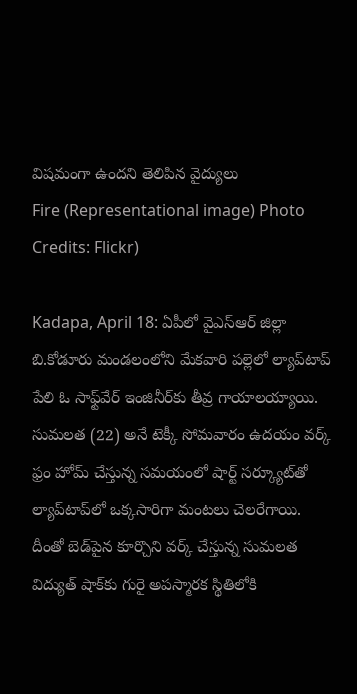విషమంగా ఉందని తెలిపిన వైద్యులు
Fire (Representational image) Photo Credits: Flickr)

Kadapa, April 18: ఏపీలో వైఎస్‌ఆర్‌ జిల్లా బి.కోడూరు మండలంలోని మేకవారి పల్లెలో ల్యాప్‌టాప్‌ పేలి ఓ సాఫ్ట్‌వేర్‌ ఇంజినీర్‌కు తీవ్ర గాయాలయ్యాయి. సుమలత (22) అనే టెక్కీ సోమవారం ఉదయం వర్క్‌ ఫ్రం హోమ్‌ చేస్తున్న సమయంలో షార్ట్‌ సర్క్యూట్‌తో ల్యాప్‌టాప్‌లో ఒక్కసారిగా మంటలు చెలరేగాయి. దీంతో బెడ్‌పైన కూర్చొని వర్క్‌ చేస్తున్న సుమలత విద్యుత్‌ షాక్‌కు గురై అపస్మారక స్థితిలోకి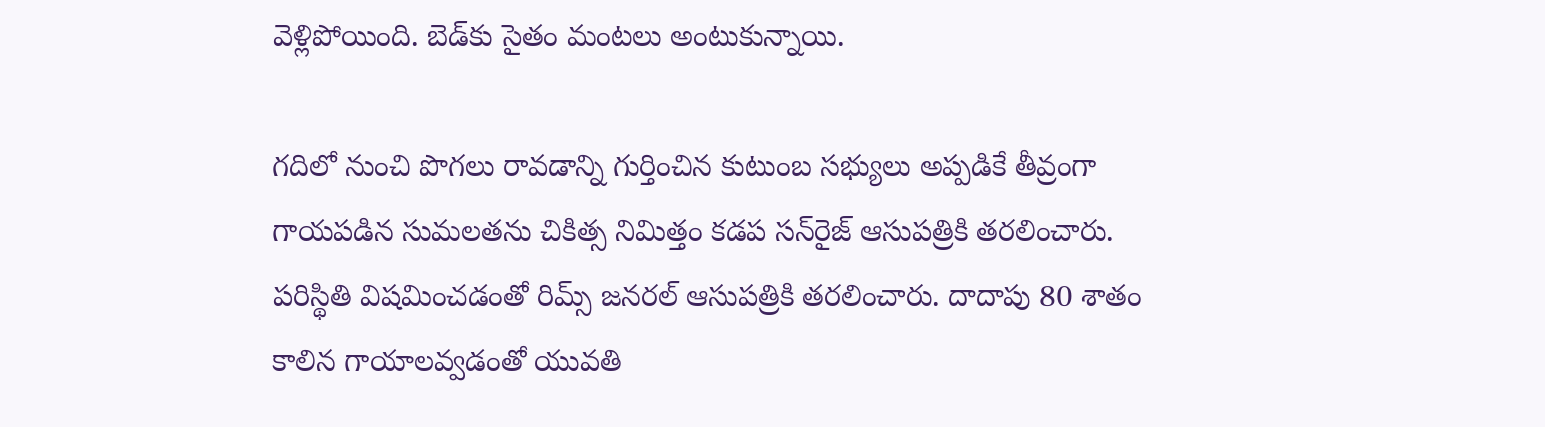వెళ్లిపోయింది. బెడ్‌కు సైతం మంటలు అంటుకున్నాయి.

గదిలో నుంచి పొగలు రావడాన్ని గుర్తించిన కుటుంబ సభ్యులు అప్పడికే తీవ్రంగా గాయపడిన సుమలతను చికిత్స నిమిత్తం కడప సన్‌రైజ్‌ ఆసుపత్రికి తరలించారు. పరిస్థితి విషమించడంతో రిమ్స్‌ జనరల్‌ ఆసుపత్రికి తరలించారు. దాదాపు 80 శాతం కాలిన గాయాలవ్వడంతో యువతి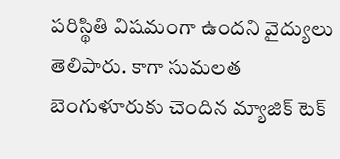పరిస్థితి విషమంగా ఉందని వైద్యులు తెలిపారు. కాగా సుమలత బెంగుళూరుకు చెందిన మ్యాజిక్ టెక్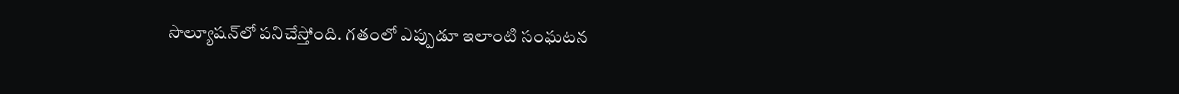సొల్యూషన్‌లో పనిచేస్తోంది. గతంలో ఎప్పుడూ ఇలాంటి సంఘటన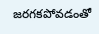జరగకపోవడంతో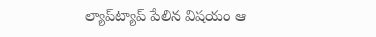ల్యాప్‌ట్యాప్‌ పేలిన విషయం ఆ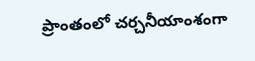ప్రాంతంలో చర్చనీయాంశంగా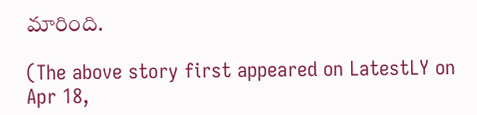మారింది.

(The above story first appeared on LatestLY on Apr 18,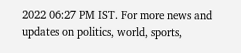2022 06:27 PM IST. For more news and updates on politics, world, sports,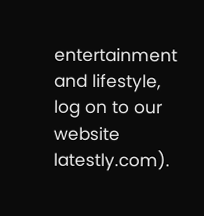entertainment and lifestyle, log on to our website latestly.com).